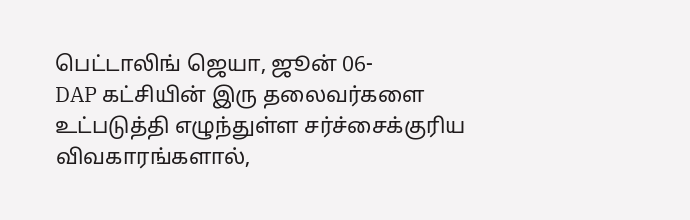பெட்டாலிங் ஜெயா, ஜூன் 06-
DAP கட்சியின் இரு தலைவர்களை உட்படுத்தி எழுந்துள்ள சர்ச்சைக்குரிய விவகாரங்களால்,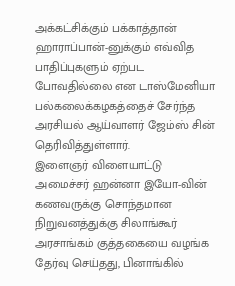அக்கட்சிக்கும் பக்காத்தான் ஹாராப்பான்-னுக்கும் எவ்வித பாதிப்புகளும் ஏற்பட போவதில்லை என டாஸ்மேனியா பல்கலைக்கழகத்தைச் சேர்ந்த அரசியல் ஆய்வாளர் ஜேம்ஸ் சின் தெரிவித்துள்ளார்.
இளைஞர் விளையாட்டு அமைச்சர் ஹன்னா இயோ-வின் கணவருக்கு சொந்தமான நிறுவனத்துக்கு சிலாங்கூர் அரசாங்கம் குத்தகையை வழங்க தேர்வு செய்தது, பினாங்கில்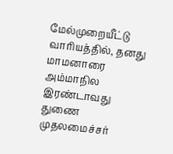மேல்முறையீட்டு வாரியத்தில், தனது மாமனாரை அம்மாநில இரண்டாவது துணை முதலமைச்சர்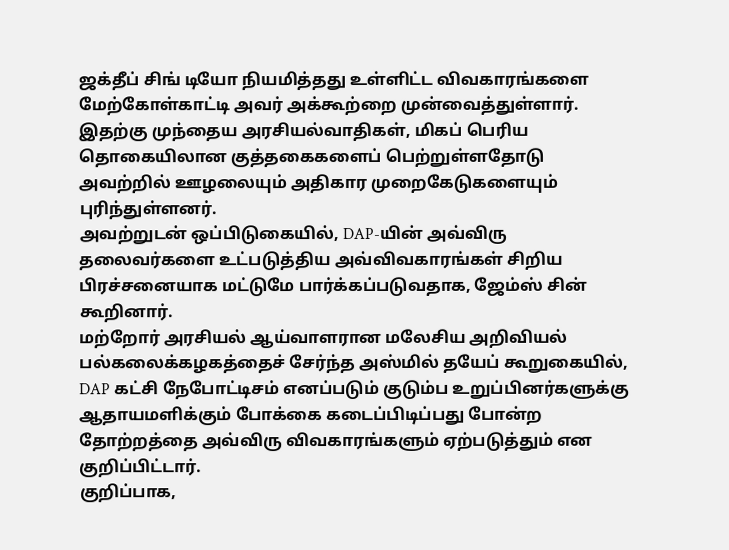ஜக்தீப் சிங் டியோ நியமித்தது உள்ளிட்ட விவகாரங்களை மேற்கோள்காட்டி அவர் அக்கூற்றை முன்வைத்துள்ளார்.
இதற்கு முந்தைய அரசியல்வாதிகள், மிகப் பெரிய தொகையிலான குத்தகைகளைப் பெற்றுள்ளதோடு அவற்றில் ஊழலையும் அதிகார முறைகேடுகளையும் புரிந்துள்ளனர்.
அவற்றுடன் ஒப்பிடுகையில், DAP-யின் அவ்விரு தலைவர்களை உட்படுத்திய அவ்விவகாரங்கள் சிறிய பிரச்சனையாக மட்டுமே பார்க்கப்படுவதாக, ஜேம்ஸ் சின் கூறினார்.
மற்றோர் அரசியல் ஆய்வாளரான மலேசிய அறிவியல் பல்கலைக்கழகத்தைச் சேர்ந்த அஸ்மில் தயேப் கூறுகையில், DAP கட்சி நேபோட்டிசம் எனப்படும் குடும்ப உறுப்பினர்களுக்கு ஆதாயமளிக்கும் போக்கை கடைப்பிடிப்பது போன்ற தோற்றத்தை அவ்விரு விவகாரங்களும் ஏற்படுத்தும் என குறிப்பிட்டார்.
குறிப்பாக,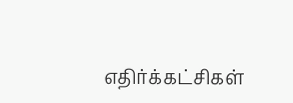எதிர்க்கட்சிகள்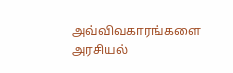அவ்விவகாரங்களை அரசியல்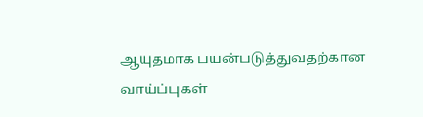ஆயுதமாக பயன்படுத்துவதற்கான வாய்ப்புகள்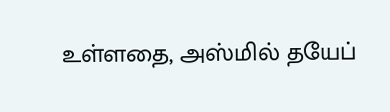உள்ளதை, அஸ்மில் தயேப்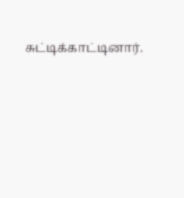சுட்டிக்காட்டினார்.